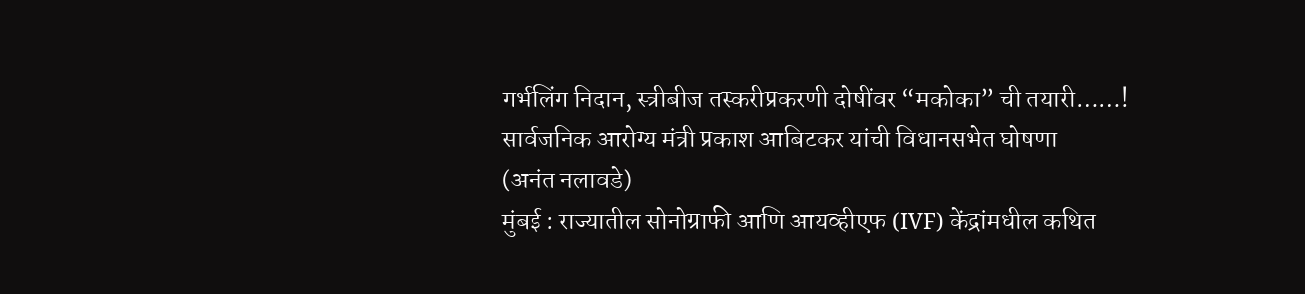गर्भलिंग निदान, स्त्रीबीज तस्करीप्रकरणी दोषींवर “मकोका” ची तयारी……!
सार्वजनिक आरोग्य मंत्री प्रकाश आबिटकर यांची विधानसभेत घोषणा
(अनंत नलावडे)
मुंबई : राज्यातील सोनोग्राफी आणि आयव्हीएफ (IVF) केंद्रांमधील कथित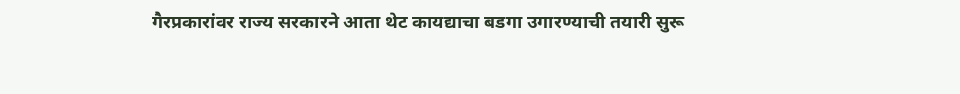गैरप्रकारांवर राज्य सरकारने आता थेट कायद्याचा बडगा उगारण्याची तयारी सुरू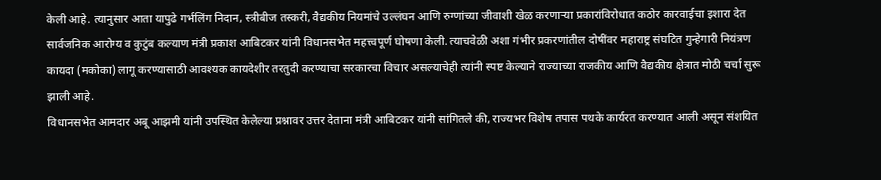केली आहे. त्यानुसार आता यापुढे गर्भलिंग निदान, स्त्रीबीज तस्करी, वैद्यकीय नियमांचे उल्लंघन आणि रुग्णांच्या जीवाशी खेळ करणाऱ्या प्रकारांविरोधात कठोर कारवाईचा इशारा देत सार्वजनिक आरोग्य व कुटुंब कल्याण मंत्री प्रकाश आबिटकर यांनी विधानसभेत महत्त्वपूर्ण घोषणा केली. त्याचवेळी अशा गंभीर प्रकरणांतील दोषींवर महाराष्ट्र संघटित गुन्हेगारी नियंत्रण कायदा (मकोका) लागू करण्यासाठी आवश्यक कायदेशीर तरतुदी करण्याचा सरकारचा विचार असल्याचेही त्यांनी स्पष्ट केल्याने राज्याच्या राजकीय आणि वैद्यकीय क्षेत्रात मोठी चर्चा सुरू झाली आहे.
विधानसभेत आमदार अबू आझमी यांनी उपस्थित केलेल्या प्रश्नावर उत्तर देताना मंत्री आबिटकर यांनी सांगितले की, राज्यभर विशेष तपास पथके कार्यरत करण्यात आली असून संशयित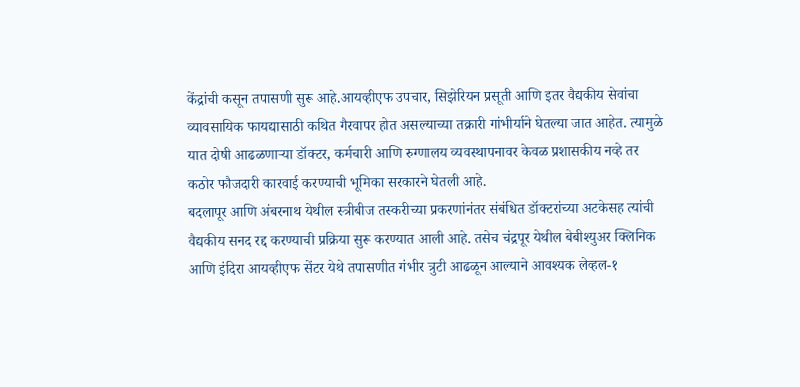केंद्रांची कसून तपासणी सुरू आहे.आयव्हीएफ उपचार, सिझेरियन प्रसूती आणि इतर वैद्यकीय सेवांचा व्यावसायिक फायद्यासाठी कथित गैरवापर होत असल्याच्या तक्रारी गांभीर्याने घेतल्या जात आहेत. त्यामुळे यात दोषी आढळणाऱ्या डॉक्टर, कर्मचारी आणि रुग्णालय व्यवस्थापनावर केवळ प्रशासकीय नव्हे तर कठोर फौजदारी कारवाई करण्याची भूमिका सरकारने घेतली आहे.
बदलापूर आणि अंबरनाथ येथील स्त्रीबीज तस्करीच्या प्रकरणांनंतर संबंधित डॉक्टरांच्या अटकेसह त्यांची वैद्यकीय सनद रद्द करण्याची प्रक्रिया सुरू करण्यात आली आहे. तसेच चंद्रपूर येथील बेबीश्युअर क्लिनिक आणि इंदिरा आयव्हीएफ सेंटर येथे तपासणीत गंभीर त्रुटी आढळून आल्याने आवश्यक लेव्हल-१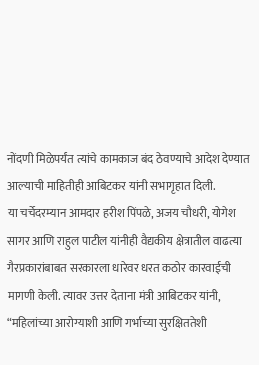नोंदणी मिळेपर्यंत त्यांचे कामकाज बंद ठेवण्याचे आदेश देण्यात आल्याची माहितीही आबिटकर यांनी सभागृहात दिली.
या चर्चेदरम्यान आमदार हरीश पिंपळे, अजय चौधरी, योगेश सागर आणि राहुल पाटील यांनीही वैद्यकीय क्षेत्रातील वाढत्या गैरप्रकारांबाबत सरकारला धारेवर धरत कठोर कारवाईची मागणी केली. त्यावर उत्तर देताना मंत्री आबिटकर यांनी, “महिलांच्या आरोग्याशी आणि गर्भाच्या सुरक्षिततेशी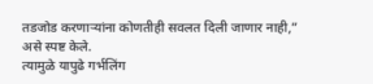तडजोड करणाऱ्यांना कोणतीही सवलत दिली जाणार नाही,” असे स्पष्ट केले.
त्यामुळे यापुढे गर्भलिंग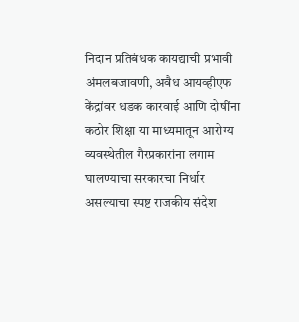निदान प्रतिबंधक कायद्याची प्रभावी अंमलबजावणी, अवैध आयव्हीएफ केंद्रांवर धडक कारवाई आणि दोषींना कठोर शिक्षा या माध्यमातून आरोग्य व्यवस्थेतील गैरप्रकारांना लगाम घालण्याचा सरकारचा निर्धार असल्याचा स्पष्ट राजकीय संदेश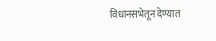विधानसभेतून देण्यात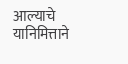आल्याचे यानिमित्ताने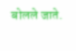बोलले जाते.